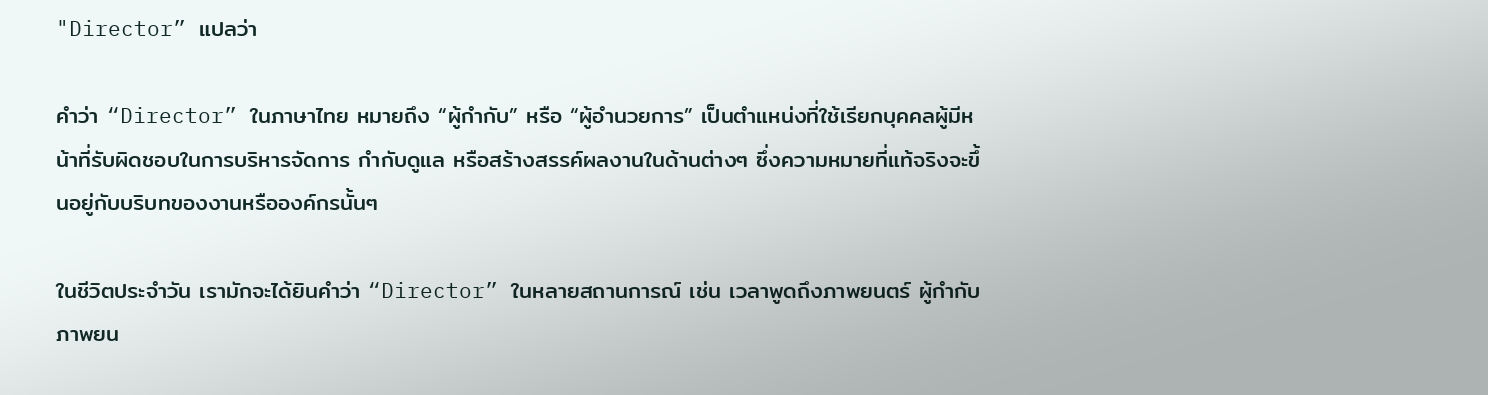"Director” แปลว่า

คำว่า “Director” ในภาษาไทย หมายถึง “ผู้กำกับ” หรือ “ผู้อำนวยการ” เป็นตำแหน่งที่ใช้เรียกบุคคลผู้มีหน้าที่รับผิดชอบในการบริหารจัดการ กำกับดูแล หรือสร้างสรรค์ผลงานในด้านต่างๆ ซึ่งความหมายที่แท้จริงจะขึ้นอยู่กับบริบทของงานหรือองค์กรนั้นๆ

ในชีวิตประจำวัน เรามักจะได้ยินคำว่า “Director” ในหลายสถานการณ์ เช่น เวลาพูดถึงภาพยนตร์ ผู้กำกับภาพยน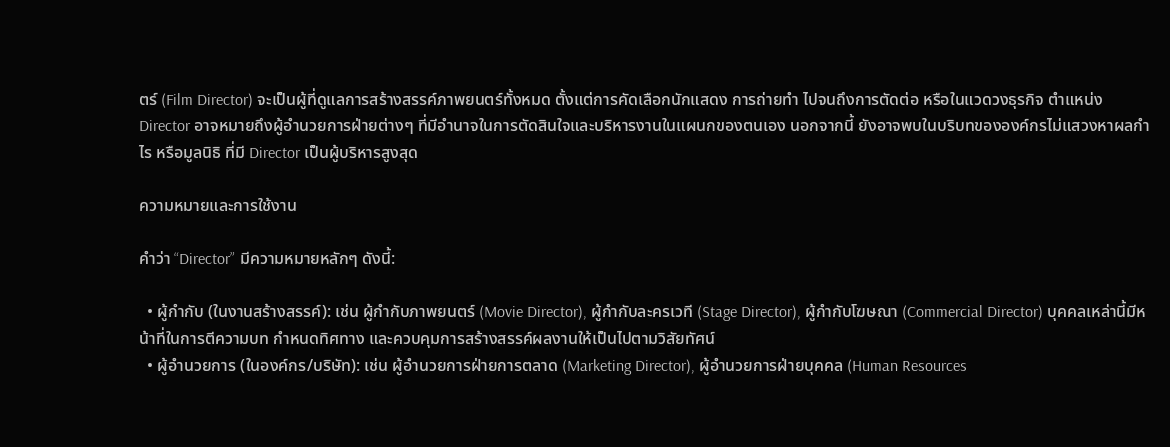ตร์ (Film Director) จะเป็นผู้ที่ดูแลการสร้างสรรค์ภาพยนตร์ทั้งหมด ตั้งแต่การคัดเลือกนักแสดง การถ่ายทำ ไปจนถึงการตัดต่อ หรือในแวดวงธุรกิจ ตำแหน่ง Director อาจหมายถึงผู้อำนวยการฝ่ายต่างๆ ที่มีอำนาจในการตัดสินใจและบริหารงานในแผนกของตนเอง นอกจากนี้ ยังอาจพบในบริบทขององค์กรไม่แสวงหาผลกำไร หรือมูลนิธิ ที่มี Director เป็นผู้บริหารสูงสุด

ความหมายและการใช้งาน

คำว่า “Director” มีความหมายหลักๆ ดังนี้:

  • ผู้กำกับ (ในงานสร้างสรรค์): เช่น ผู้กำกับภาพยนตร์ (Movie Director), ผู้กำกับละครเวที (Stage Director), ผู้กำกับโฆษณา (Commercial Director) บุคคลเหล่านี้มีหน้าที่ในการตีความบท กำหนดทิศทาง และควบคุมการสร้างสรรค์ผลงานให้เป็นไปตามวิสัยทัศน์
  • ผู้อำนวยการ (ในองค์กร/บริษัท): เช่น ผู้อำนวยการฝ่ายการตลาด (Marketing Director), ผู้อำนวยการฝ่ายบุคคล (Human Resources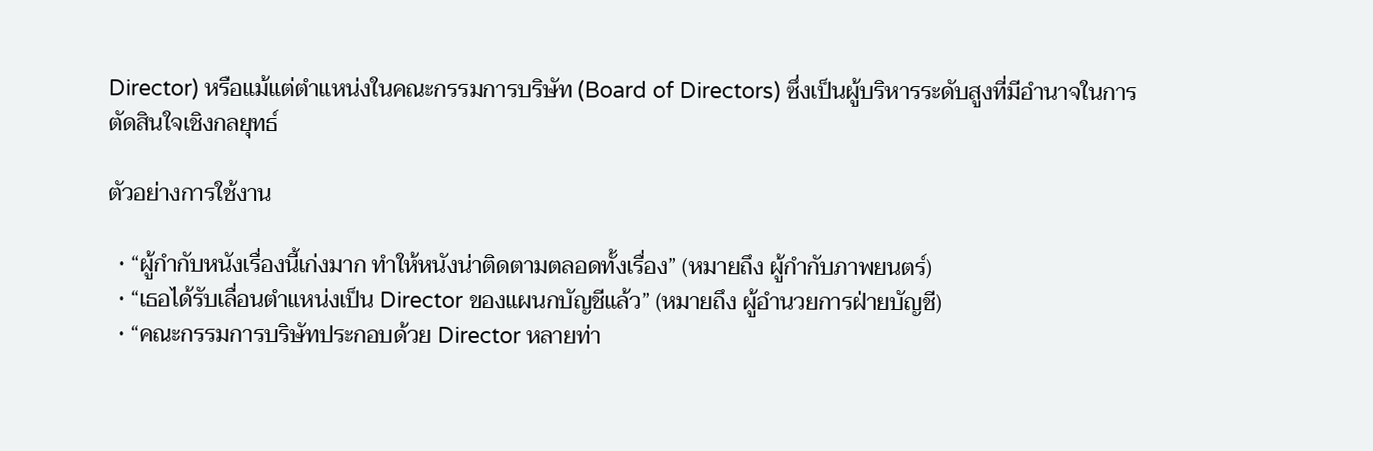Director) หรือแม้แต่ตำแหน่งในคณะกรรมการบริษัท (Board of Directors) ซึ่งเป็นผู้บริหารระดับสูงที่มีอำนาจในการตัดสินใจเชิงกลยุทธ์

ตัวอย่างการใช้งาน

  • “ผู้กำกับหนังเรื่องนี้เก่งมาก ทำให้หนังน่าติดตามตลอดทั้งเรื่อง” (หมายถึง ผู้กำกับภาพยนตร์)
  • “เธอได้รับเลื่อนตำแหน่งเป็น Director ของแผนกบัญชีแล้ว” (หมายถึง ผู้อำนวยการฝ่ายบัญชี)
  • “คณะกรรมการบริษัทประกอบด้วย Director หลายท่า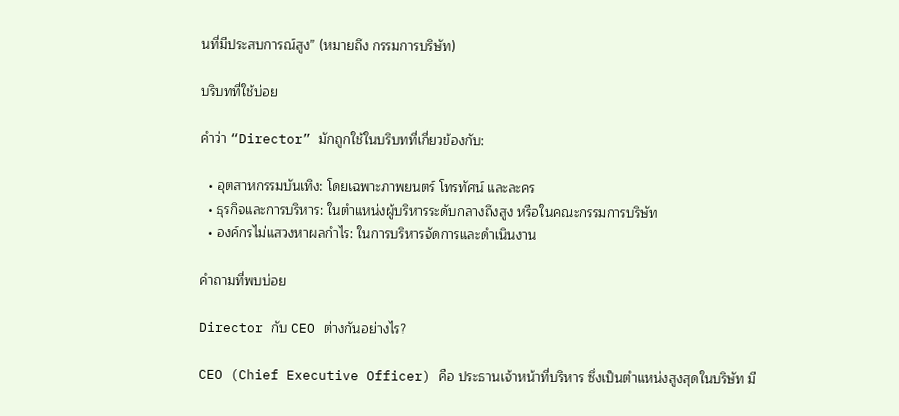นที่มีประสบการณ์สูง” (หมายถึง กรรมการบริษัท)

บริบทที่ใช้บ่อย

คำว่า “Director” มักถูกใช้ในบริบทที่เกี่ยวข้องกับ:

  • อุตสาหกรรมบันเทิง: โดยเฉพาะภาพยนตร์ โทรทัศน์ และละคร
  • ธุรกิจและการบริหาร: ในตำแหน่งผู้บริหารระดับกลางถึงสูง หรือในคณะกรรมการบริษัท
  • องค์กรไม่แสวงหาผลกำไร: ในการบริหารจัดการและดำเนินงาน

คำถามที่พบบ่อย

Director กับ CEO ต่างกันอย่างไร?

CEO (Chief Executive Officer) คือ ประธานเจ้าหน้าที่บริหาร ซึ่งเป็นตำแหน่งสูงสุดในบริษัท มี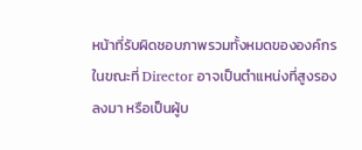หน้าที่รับผิดชอบภาพรวมทั้งหมดขององค์กร ในขณะที่ Director อาจเป็นตำแหน่งที่สูงรองลงมา หรือเป็นผู้บ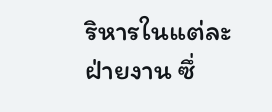ริหารในแต่ละฝ่ายงาน ซึ่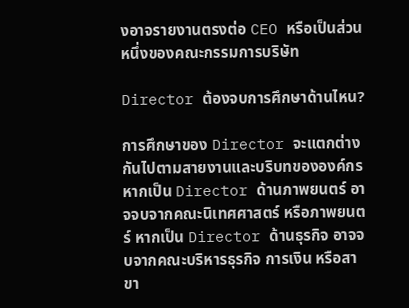งอาจรายงานตรงต่อ CEO หรือเป็นส่วนหนึ่งของคณะกรรมการบริษัท

Director ต้องจบการศึกษาด้านไหน?

การศึกษาของ Director จะแตกต่างกันไปตามสายงานและบริบทขององค์กร หากเป็น Director ด้านภาพยนตร์ อาจจบจากคณะนิเทศศาสตร์ หรือภาพยนตร์ หากเป็น Director ด้านธุรกิจ อาจจบจากคณะบริหารธุรกิจ การเงิน หรือสาขา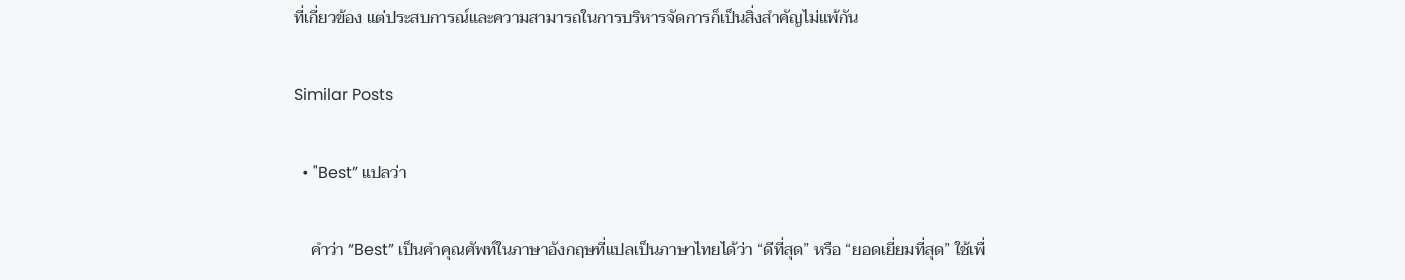ที่เกี่ยวข้อง แต่ประสบการณ์และความสามารถในการบริหารจัดการก็เป็นสิ่งสำคัญไม่แพ้กัน

Similar Posts

  • "Best” แปลว่า

    คำว่า “Best” เป็นคำคุณศัพท์ในภาษาอังกฤษที่แปลเป็นภาษาไทยได้ว่า “ดีที่สุด” หรือ “ยอดเยี่ยมที่สุด” ใช้เพื่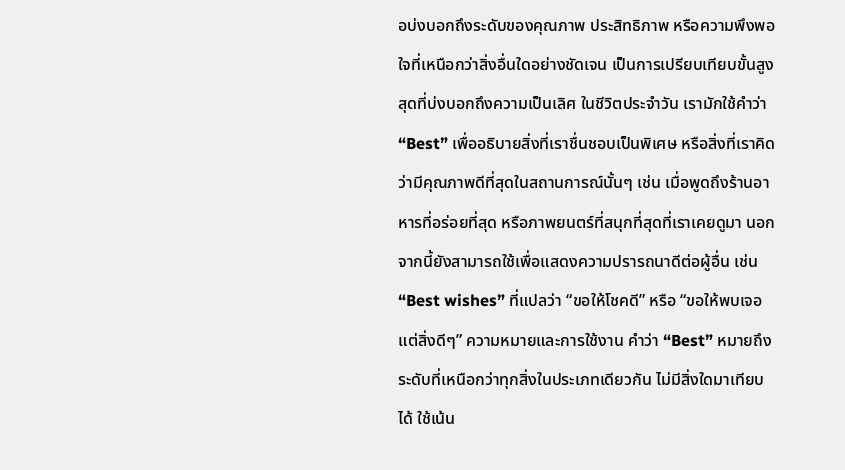อบ่งบอกถึงระดับของคุณภาพ ประสิทธิภาพ หรือความพึงพอใจที่เหนือกว่าสิ่งอื่นใดอย่างชัดเจน เป็นการเปรียบเทียบขั้นสูงสุดที่บ่งบอกถึงความเป็นเลิศ ในชีวิตประจำวัน เรามักใช้คำว่า “Best” เพื่ออธิบายสิ่งที่เราชื่นชอบเป็นพิเศษ หรือสิ่งที่เราคิดว่ามีคุณภาพดีที่สุดในสถานการณ์นั้นๆ เช่น เมื่อพูดถึงร้านอาหารที่อร่อยที่สุด หรือภาพยนตร์ที่สนุกที่สุดที่เราเคยดูมา นอกจากนี้ยังสามารถใช้เพื่อแสดงความปรารถนาดีต่อผู้อื่น เช่น “Best wishes” ที่แปลว่า “ขอให้โชคดี” หรือ “ขอให้พบเจอแต่สิ่งดีๆ” ความหมายและการใช้งาน คำว่า “Best” หมายถึงระดับที่เหนือกว่าทุกสิ่งในประเภทเดียวกัน ไม่มีสิ่งใดมาเทียบได้ ใช้เน้น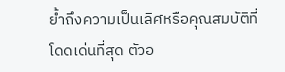ย้ำถึงความเป็นเลิศหรือคุณสมบัติที่โดดเด่นที่สุด ตัวอ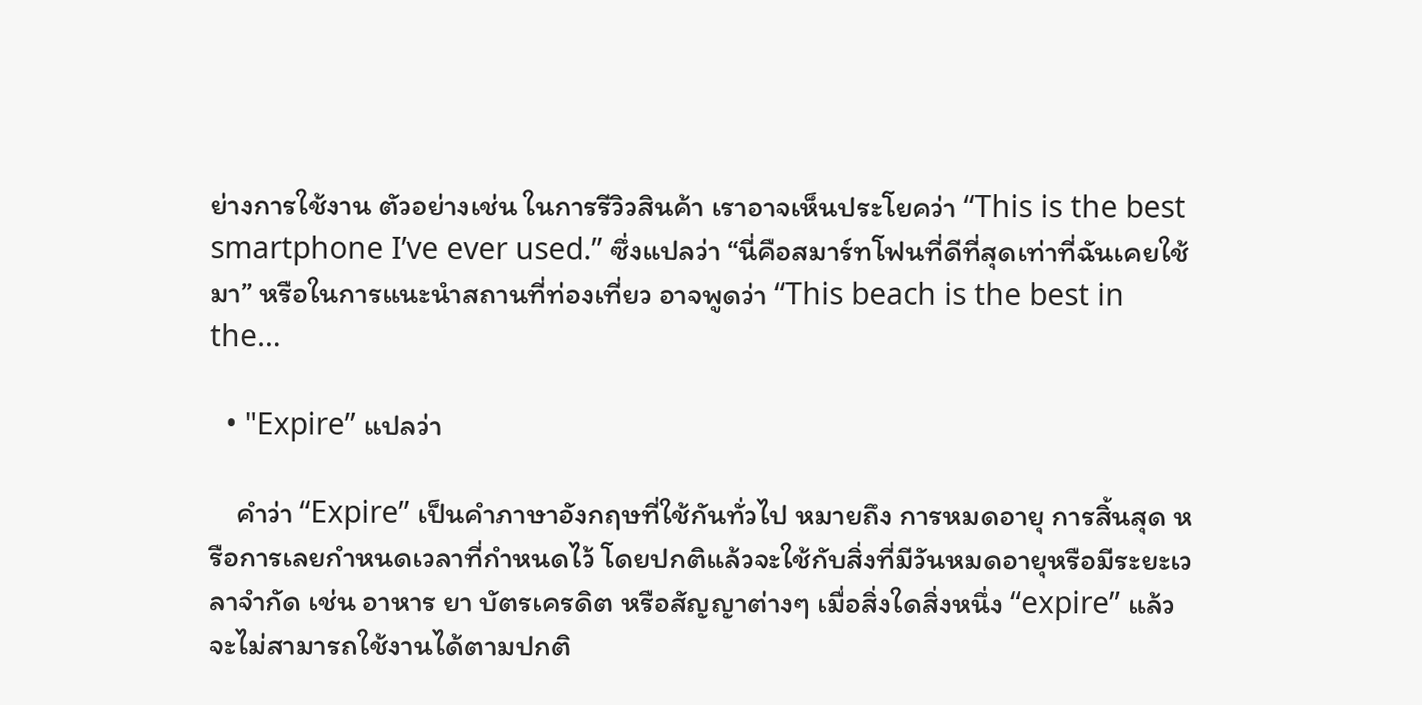ย่างการใช้งาน ตัวอย่างเช่น ในการรีวิวสินค้า เราอาจเห็นประโยคว่า “This is the best smartphone I’ve ever used.” ซึ่งแปลว่า “นี่คือสมาร์ทโฟนที่ดีที่สุดเท่าที่ฉันเคยใช้มา” หรือในการแนะนำสถานที่ท่องเที่ยว อาจพูดว่า “This beach is the best in the…

  • "Expire” แปลว่า

    คำว่า “Expire” เป็นคำภาษาอังกฤษที่ใช้กันทั่วไป หมายถึง การหมดอายุ การสิ้นสุด หรือการเลยกำหนดเวลาที่กำหนดไว้ โดยปกติแล้วจะใช้กับสิ่งที่มีวันหมดอายุหรือมีระยะเวลาจำกัด เช่น อาหาร ยา บัตรเครดิต หรือสัญญาต่างๆ เมื่อสิ่งใดสิ่งหนึ่ง “expire” แล้ว จะไม่สามารถใช้งานได้ตามปกติ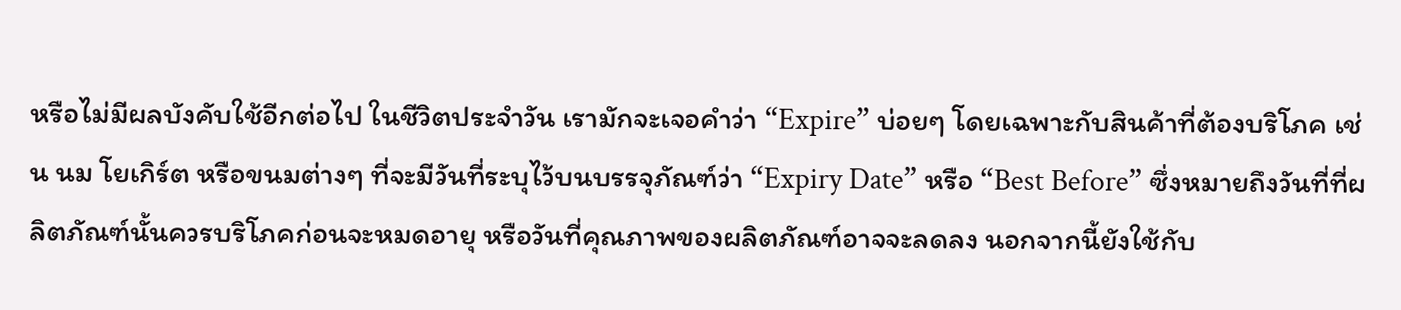หรือไม่มีผลบังคับใช้อีกต่อไป ในชีวิตประจำวัน เรามักจะเจอคำว่า “Expire” บ่อยๆ โดยเฉพาะกับสินค้าที่ต้องบริโภค เช่น นม โยเกิร์ต หรือขนมต่างๆ ที่จะมีวันที่ระบุไว้บนบรรจุภัณฑ์ว่า “Expiry Date” หรือ “Best Before” ซึ่งหมายถึงวันที่ที่ผลิตภัณฑ์นั้นควรบริโภคก่อนจะหมดอายุ หรือวันที่คุณภาพของผลิตภัณฑ์อาจจะลดลง นอกจากนี้ยังใช้กับ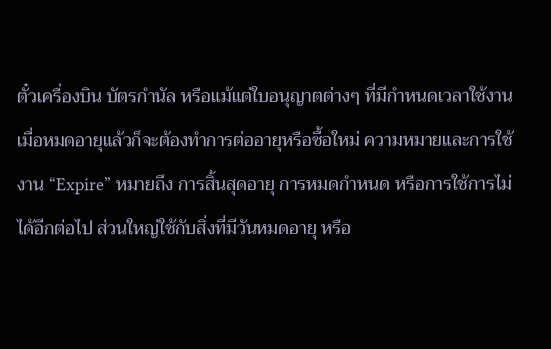ตั๋วเครื่องบิน บัตรกำนัล หรือแม้แต่ใบอนุญาตต่างๆ ที่มีกำหนดเวลาใช้งาน เมื่อหมดอายุแล้วก็จะต้องทำการต่ออายุหรือซื้อใหม่ ความหมายและการใช้งาน “Expire” หมายถึง การสิ้นสุดอายุ การหมดกำหนด หรือการใช้การไม่ได้อีกต่อไป ส่วนใหญ่ใช้กับสิ่งที่มีวันหมดอายุ หรือ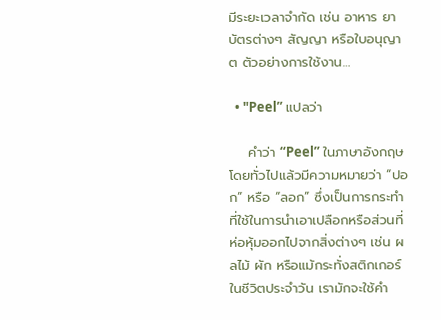มีระยะเวลาจำกัด เช่น อาหาร ยา บัตรต่างๆ สัญญา หรือใบอนุญาต ตัวอย่างการใช้งาน…

  • "Peel” แปลว่า

    คำว่า “Peel” ในภาษาอังกฤษ โดยทั่วไปแล้วมีความหมายว่า “ปอก” หรือ “ลอก” ซึ่งเป็นการกระทำที่ใช้ในการนำเอาเปลือกหรือส่วนที่ห่อหุ้มออกไปจากสิ่งต่างๆ เช่น ผลไม้ ผัก หรือแม้กระทั่งสติกเกอร์ ในชีวิตประจำวัน เรามักจะใช้คำ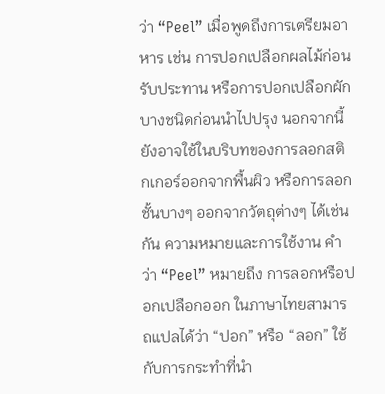ว่า “Peel” เมื่อพูดถึงการเตรียมอาหาร เช่น การปอกเปลือกผลไม้ก่อนรับประทาน หรือการปอกเปลือกผักบางชนิดก่อนนำไปปรุง นอกจากนี้ ยังอาจใช้ในบริบทของการลอกสติกเกอร์ออกจากพื้นผิว หรือการลอกชั้นบางๆ ออกจากวัตถุต่างๆ ได้เช่นกัน ความหมายและการใช้งาน คำว่า “Peel” หมายถึง การลอกหรือปอกเปลือกออก ในภาษาไทยสามารถแปลได้ว่า “ปอก” หรือ “ลอก” ใช้กับการกระทำที่นำ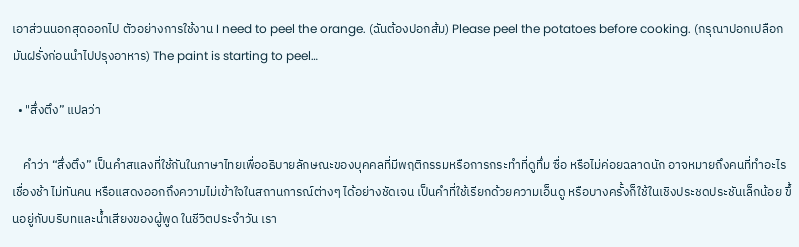เอาส่วนนอกสุดออกไป ตัวอย่างการใช้งาน I need to peel the orange. (ฉันต้องปอกส้ม) Please peel the potatoes before cooking. (กรุณาปอกเปลือกมันฝรั่งก่อนนำไปปรุงอาหาร) The paint is starting to peel…

  • "สึ่งตึง” แปลว่า

    คำว่า “สึ่งตึง” เป็นคำสแลงที่ใช้กันในภาษาไทยเพื่ออธิบายลักษณะของบุคคลที่มีพฤติกรรมหรือการกระทำที่ดูทึ่ม ซื่อ หรือไม่ค่อยฉลาดนัก อาจหมายถึงคนที่ทำอะไรเชื่องช้า ไม่ทันคน หรือแสดงออกถึงความไม่เข้าใจในสถานการณ์ต่างๆ ได้อย่างชัดเจน เป็นคำที่ใช้เรียกด้วยความเอ็นดู หรือบางครั้งก็ใช้ในเชิงประชดประชันเล็กน้อย ขึ้นอยู่กับบริบทและน้ำเสียงของผู้พูด ในชีวิตประจำวัน เรา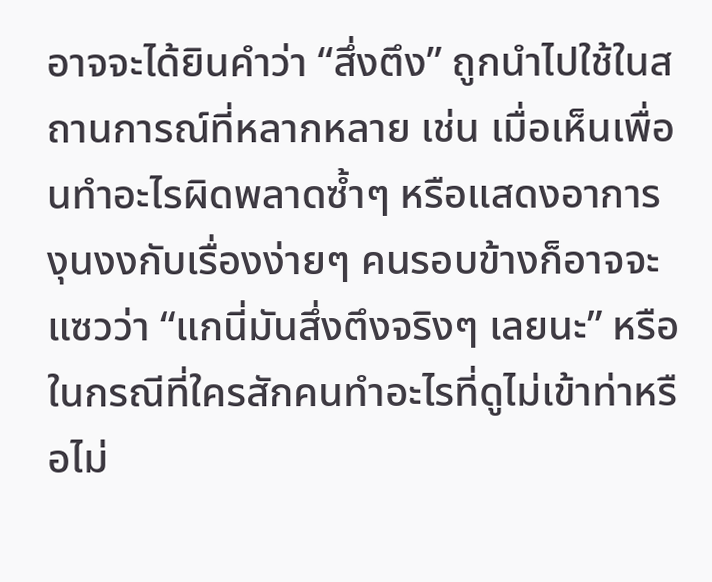อาจจะได้ยินคำว่า “สึ่งตึง” ถูกนำไปใช้ในสถานการณ์ที่หลากหลาย เช่น เมื่อเห็นเพื่อนทำอะไรผิดพลาดซ้ำๆ หรือแสดงอาการงุนงงกับเรื่องง่ายๆ คนรอบข้างก็อาจจะแซวว่า “แกนี่มันสึ่งตึงจริงๆ เลยนะ” หรือในกรณีที่ใครสักคนทำอะไรที่ดูไม่เข้าท่าหรือไม่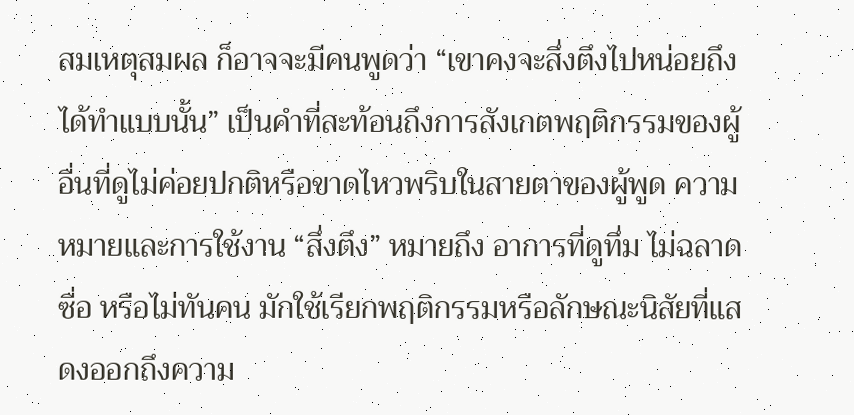สมเหตุสมผล ก็อาจจะมีคนพูดว่า “เขาคงจะสึ่งตึงไปหน่อยถึงได้ทำแบบนั้น” เป็นคำที่สะท้อนถึงการสังเกตพฤติกรรมของผู้อื่นที่ดูไม่ค่อยปกติหรือขาดไหวพริบในสายตาของผู้พูด ความหมายและการใช้งาน “สึ่งตึง” หมายถึง อาการที่ดูทึ่ม ไม่ฉลาด ซื่อ หรือไม่ทันคน มักใช้เรียกพฤติกรรมหรือลักษณะนิสัยที่แสดงออกถึงความ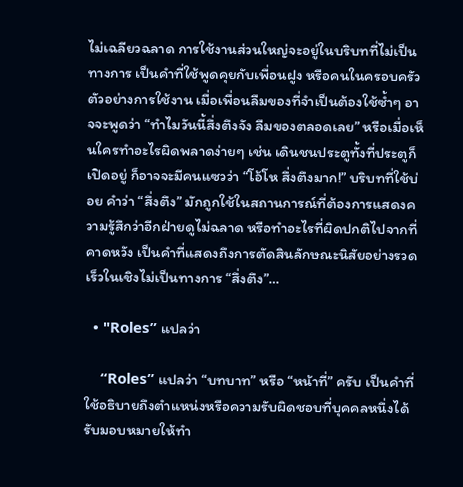ไม่เฉลียวฉลาด การใช้งานส่วนใหญ่จะอยู่ในบริบทที่ไม่เป็นทางการ เป็นคำที่ใช้พูดคุยกับเพื่อนฝูง หรือคนในครอบครัว ตัวอย่างการใช้งาน เมื่อเพื่อนลืมของที่จำเป็นต้องใช้ซ้ำๆ อาจจะพูดว่า “ทำไมวันนี้สึ่งตึงจัง ลืมของตลอดเลย” หรือเมื่อเห็นใครทำอะไรผิดพลาดง่ายๆ เช่น เดินชนประตูทั้งที่ประตูก็เปิดอยู่ ก็อาจจะมีคนแซวว่า “โอ้โห สึ่งตึงมาก!” บริบทที่ใช้บ่อย คำว่า “สึ่งตึง” มักถูกใช้ในสถานการณ์ที่ต้องการแสดงความรู้สึกว่าอีกฝ่ายดูไม่ฉลาด หรือทำอะไรที่ผิดปกติไปจากที่คาดหวัง เป็นคำที่แสดงถึงการตัดสินลักษณะนิสัยอย่างรวดเร็วในเชิงไม่เป็นทางการ “สึ่งตึง”…

  • "Roles” แปลว่า

    “Roles” แปลว่า “บทบาท” หรือ “หน้าที่” ครับ เป็นคำที่ใช้อธิบายถึงตำแหน่งหรือความรับผิดชอบที่บุคคลหนึ่งได้รับมอบหมายให้ทำ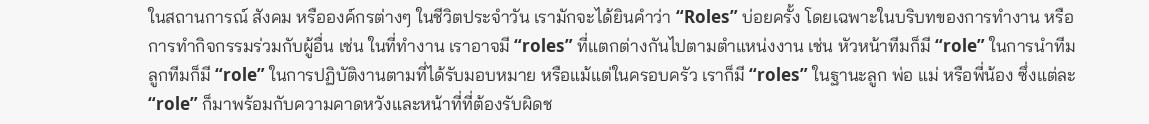ในสถานการณ์ สังคม หรือองค์กรต่างๆ ในชีวิตประจำวัน เรามักจะได้ยินคำว่า “Roles” บ่อยครั้ง โดยเฉพาะในบริบทของการทำงาน หรือการทำกิจกรรมร่วมกับผู้อื่น เช่น ในที่ทำงาน เราอาจมี “roles” ที่แตกต่างกันไปตามตำแหน่งงาน เช่น หัวหน้าทีมก็มี “role” ในการนำทีม ลูกทีมก็มี “role” ในการปฏิบัติงานตามที่ได้รับมอบหมาย หรือแม้แต่ในครอบครัว เราก็มี “roles” ในฐานะลูก พ่อ แม่ หรือพี่น้อง ซึ่งแต่ละ “role” ก็มาพร้อมกับความคาดหวังและหน้าที่ที่ต้องรับผิดช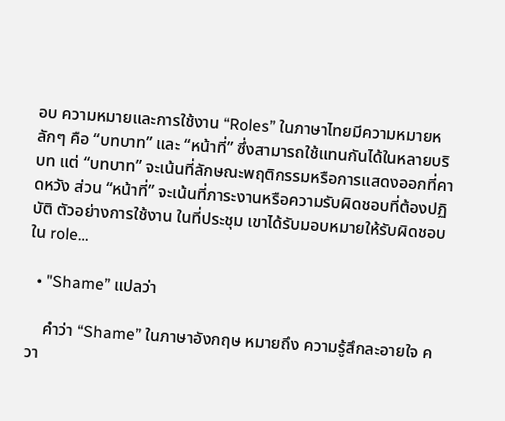อบ ความหมายและการใช้งาน “Roles” ในภาษาไทยมีความหมายหลักๆ คือ “บทบาท” และ “หน้าที่” ซึ่งสามารถใช้แทนกันได้ในหลายบริบท แต่ “บทบาท” จะเน้นที่ลักษณะพฤติกรรมหรือการแสดงออกที่คาดหวัง ส่วน “หน้าที่” จะเน้นที่ภาระงานหรือความรับผิดชอบที่ต้องปฏิบัติ ตัวอย่างการใช้งาน ในที่ประชุม เขาได้รับมอบหมายให้รับผิดชอบใน role…

  • "Shame” แปลว่า

    คำว่า “Shame” ในภาษาอังกฤษ หมายถึง ความรู้สึกละอายใจ ควา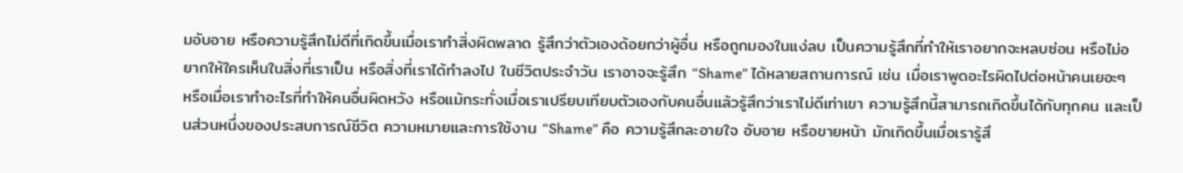มอับอาย หรือความรู้สึกไม่ดีที่เกิดขึ้นเมื่อเราทำสิ่งผิดพลาด รู้สึกว่าตัวเองด้อยกว่าผู้อื่น หรือถูกมองในแง่ลบ เป็นความรู้สึกที่ทำให้เราอยากจะหลบซ่อน หรือไม่อยากให้ใครเห็นในสิ่งที่เราเป็น หรือสิ่งที่เราได้ทำลงไป ในชีวิตประจำวัน เราอาจจะรู้สึก “Shame” ได้หลายสถานการณ์ เช่น เมื่อเราพูดอะไรผิดไปต่อหน้าคนเยอะๆ หรือเมื่อเราทำอะไรที่ทำให้คนอื่นผิดหวัง หรือแม้กระทั่งเมื่อเราเปรียบเทียบตัวเองกับคนอื่นแล้วรู้สึกว่าเราไม่ดีเท่าเขา ความรู้สึกนี้สามารถเกิดขึ้นได้กับทุกคน และเป็นส่วนหนึ่งของประสบการณ์ชีวิต ความหมายและการใช้งาน “Shame” คือ ความรู้สึกละอายใจ อับอาย หรือขายหน้า มักเกิดขึ้นเมื่อเรารู้สึ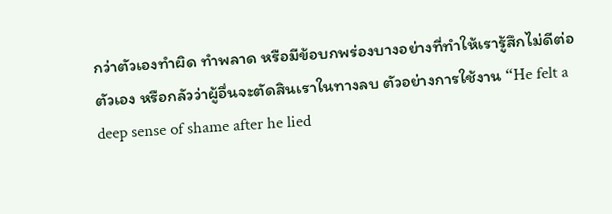กว่าตัวเองทำผิด ทำพลาด หรือมีข้อบกพร่องบางอย่างที่ทำให้เรารู้สึกไม่ดีต่อตัวเอง หรือกลัวว่าผู้อื่นจะตัดสินเราในทางลบ ตัวอย่างการใช้งาน “He felt a deep sense of shame after he lied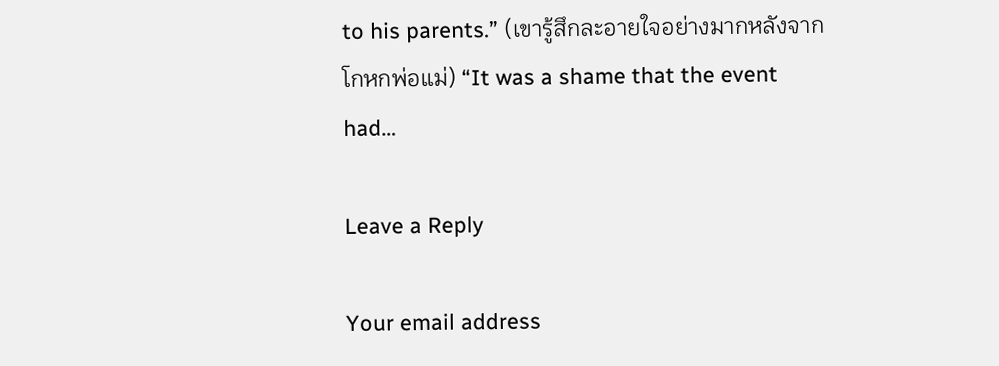to his parents.” (เขารู้สึกละอายใจอย่างมากหลังจากโกหกพ่อแม่) “It was a shame that the event had…

Leave a Reply

Your email address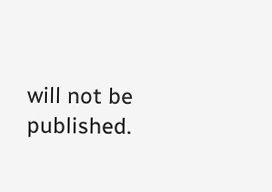will not be published.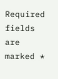Required fields are marked *